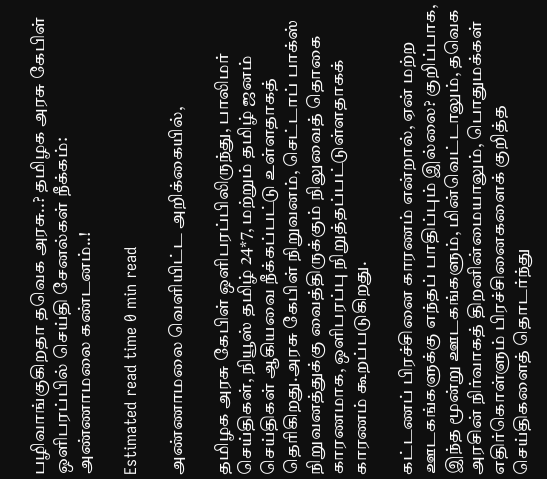பழிவாங்குகிறதா தவெக அரசு..? தமிழக அரசு கேபிள் ஒளிபரப்பில் செய்தி சேனல்கள் நீக்கம்: அண்ணாமலை கண்டனம்..!

Estimated read time 0 min read

அண்ணாமலை வெளியிட்ட அறிக்கையில்,

தமிழக அரசு கேபிள் ஒளிபரப்பிலிருந்து, பாலிமர் செய்திகள், நியூஸ் தமிழ் 24*7, மற்றும் தமிழ் ஜனம் செய்திகள் ஆகியவை நீக்கப்பட்டு உள்ளதாகத் தெரிகிறது.அரசு கேபிள் நிறுவனம், செட்டாப் பாக்ஸ் நிறுவனத்துக்கு வைத்திருக்கும் நிலுவைத் தொகை காரணமாக, ஒளிபரப்பு நிறுத்தப்பட்டுள்ளதாகக் காரணம் கூறப்படுகிறது.

கட்டணப் பிரச்சினை காரணம் என்றால், ஏன் மற்ற ஊடகங்களுக்கு எந்தப் பாதிப்பும் இல்லை? குறிப்பாக, இந்த மூன்று ஊடகங்களும், மின்வெட்டாலும், தவெக அரசின் நிர்வாகத் திறனின்மையாலும், பொதுமக்கள் எதிர்கொள்ளும் பிரச்சினைகளைக் குறித்த செய்திகளைத் தொடர்ந்து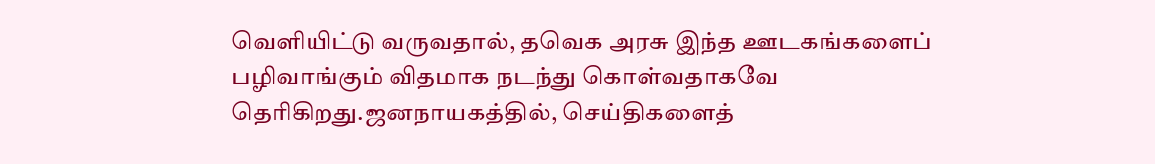வெளியிட்டு வருவதால், தவெக அரசு இந்த ஊடகங்களைப் பழிவாங்கும் விதமாக நடந்து கொள்வதாகவே தெரிகிறது.ஜனநாயகத்தில், செய்திகளைத்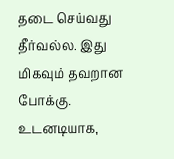தடை செய்வது தீர்வல்ல. இது மிகவும் தவறான போக்கு. உடனடியாக,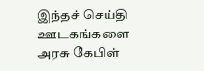இந்தச் செய்தி ஊடகங்களை அரசு கேபிள்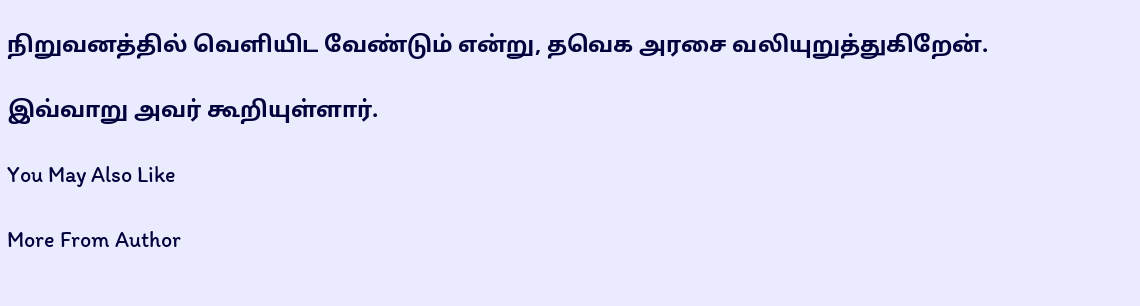நிறுவனத்தில் வெளியிட வேண்டும் என்று, தவெக அரசை வலியுறுத்துகிறேன்.

இவ்வாறு அவர் கூறியுள்ளார்.

You May Also Like

More From Author